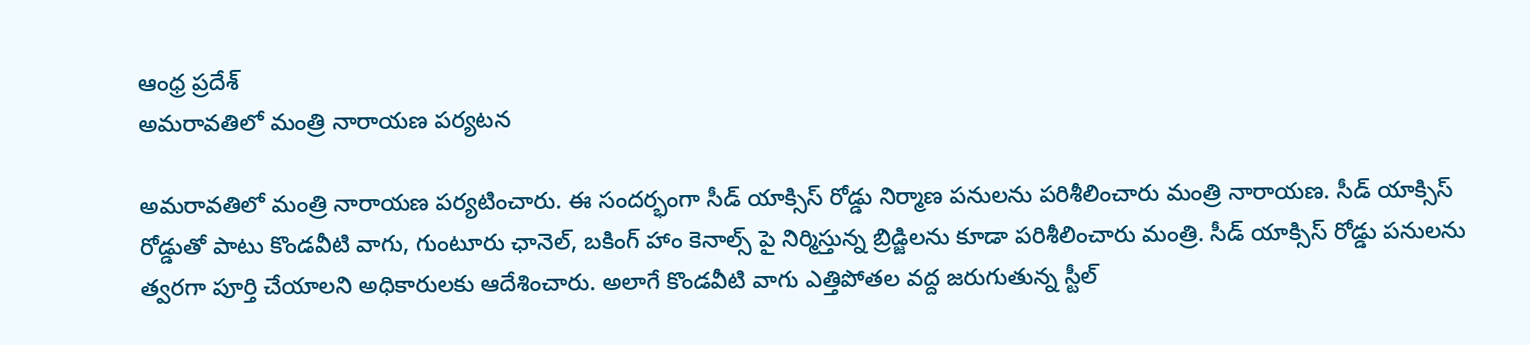ఆంధ్ర ప్రదేశ్
అమరావతిలో మంత్రి నారాయణ పర్యటన

అమరావతిలో మంత్రి నారాయణ పర్యటించారు. ఈ సందర్భంగా సీడ్ యాక్సిస్ రోడ్డు నిర్మాణ పనులను పరిశీలించారు మంత్రి నారాయణ. సీడ్ యాక్సిస్ రోడ్డుతో పాటు కొండవీటి వాగు, గుంటూరు ఛానెల్, బకింగ్ హాం కెనాల్స్ పై నిర్మిస్తున్న బ్రిడ్జిలను కూడా పరిశీలించారు మంత్రి. సీడ్ యాక్సిస్ రోడ్డు పనులను త్వరగా పూర్తి చేయాలని అధికారులకు ఆదేశించారు. అలాగే కొండవీటి వాగు ఎత్తిపోతల వద్ద జరుగుతున్న స్టీల్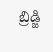బ్రిడ్జి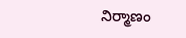నిర్మాణం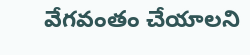వేగవంతం చేయాలని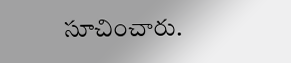సూచించారు.